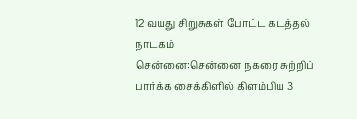12 வயது சிறுசுகள் போட்ட கடத்தல் நாடகம்
சென்னை:சென்னை நகரை சுற்றிப் பார்க்க சைக்கிளில் கிளம்பிய 3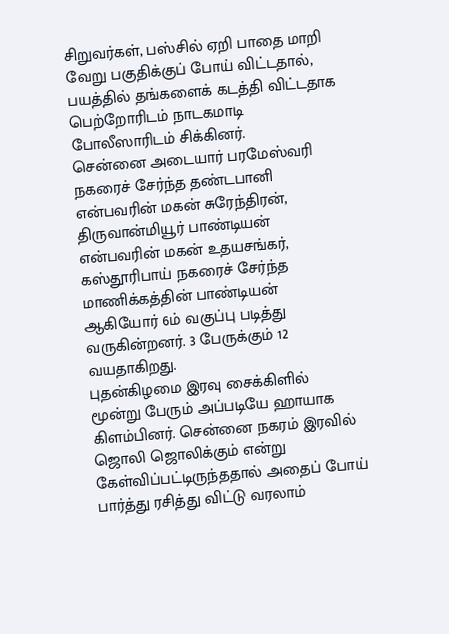சிறுவர்கள், பஸ்சில் ஏறி பாதை மாறி வேறு பகுதிக்குப் போய் விட்டதால், பயத்தில் தங்களைக் கடத்தி விட்டதாக பெற்றோரிடம் நாடகமாடி போலீஸாரிடம் சிக்கினர்.
சென்னை அடையார் பரமேஸ்வரி நகரைச் சேர்ந்த தண்டபானி என்பவரின் மகன் சுரேந்திரன், திருவான்மியூர் பாண்டியன் என்பவரின் மகன் உதயசங்கர், கஸ்தூரிபாய் நகரைச் சேர்ந்த மாணிக்கத்தின் பாண்டியன் ஆகியோர் 6ம் வகுப்பு படித்து வருகின்றனர். 3 பேருக்கும் 12 வயதாகிறது.
புதன்கிழமை இரவு சைக்கிளில் மூன்று பேரும் அப்படியே ஹாயாக கிளம்பினர். சென்னை நகரம் இரவில் ஜொலி ஜொலிக்கும் என்று கேள்விப்பட்டிருந்ததால் அதைப் போய் பார்த்து ரசித்து விட்டு வரலாம்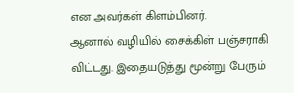என அவர்கள் கிளம்பினர்.
ஆனால் வழியில் சைக்கிள் பஞ்சராகி விட்டது. இதையடுத்து மூன்று பேரும்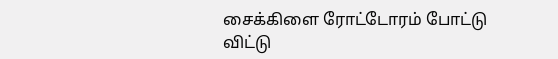சைக்கிளை ரோட்டோரம் போட்டு விட்டு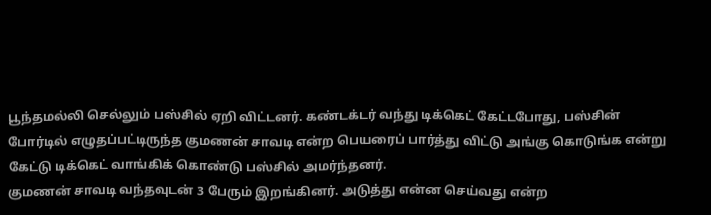பூந்தமல்லி செல்லும் பஸ்சில் ஏறி விட்டனர். கண்டக்டர் வந்து டிக்கெட் கேட்டபோது, பஸ்சின் போர்டில் எழுதப்பட்டிருந்த குமணன் சாவடி என்ற பெயரைப் பார்த்து விட்டு அங்கு கொடுங்க என்று கேட்டு டிக்கெட் வாங்கிக் கொண்டு பஸ்சில் அமர்ந்தனர்.
குமணன் சாவடி வந்தவுடன் 3 பேரும் இறங்கினர். அடுத்து என்ன செய்வது என்ற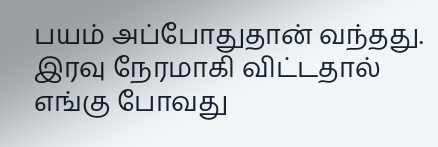பயம் அப்போதுதான் வந்தது. இரவு நேரமாகி விட்டதால் எங்கு போவது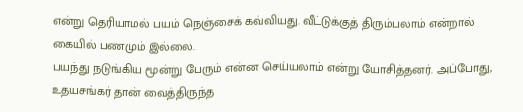என்று தெரியாமல் பயம் நெஞ்சைக் கவ்வியது. வீட்டுக்குத் திரும்பலாம் என்றால் கையில் பணமும் இல்லை.
பயந்து நடுங்கிய மூன்று பேரும் என்ன செய்யலாம் என்று யோசித்தனர். அப்போது, உதயசங்கர் தான் வைத்திருந்த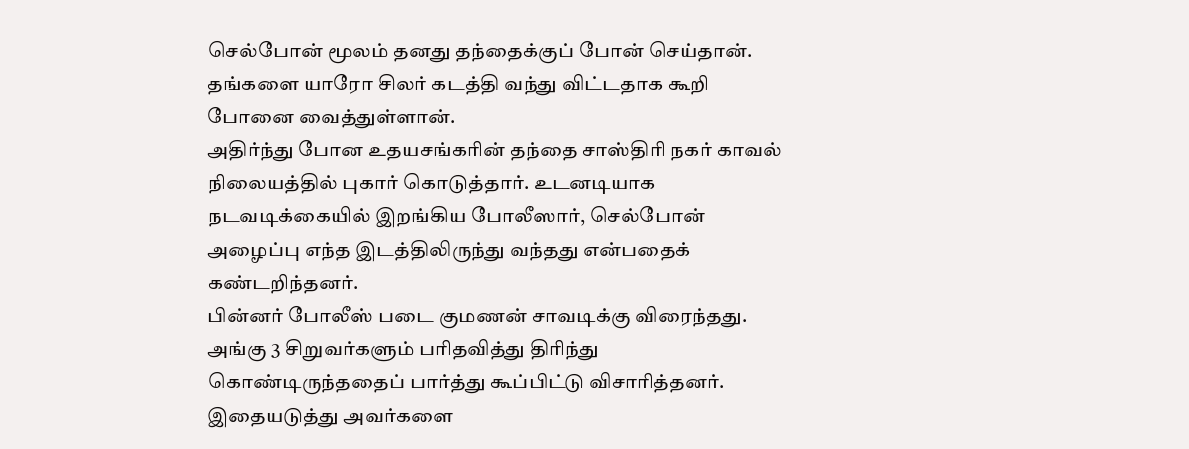செல்போன் மூலம் தனது தந்தைக்குப் போன் செய்தான். தங்களை யாரோ சிலர் கடத்தி வந்து விட்டதாக கூறி போனை வைத்துள்ளான்.
அதிர்ந்து போன உதயசங்கரின் தந்தை சாஸ்திரி நகர் காவல் நிலையத்தில் புகார் கொடுத்தார். உடனடியாக நடவடிக்கையில் இறங்கிய போலீஸார், செல்போன் அழைப்பு எந்த இடத்திலிருந்து வந்தது என்பதைக் கண்டறிந்தனர்.
பின்னர் போலீஸ் படை குமணன் சாவடிக்கு விரைந்தது. அங்கு 3 சிறுவர்களும் பரிதவித்து திரிந்து கொண்டிருந்ததைப் பார்த்து கூப்பிட்டு விசாரித்தனர். இதையடுத்து அவர்களை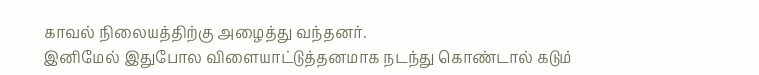காவல் நிலையத்திற்கு அழைத்து வந்தனர்.
இனிமேல் இதுபோல விளையாட்டுத்தனமாக நடந்து கொண்டால் கடும்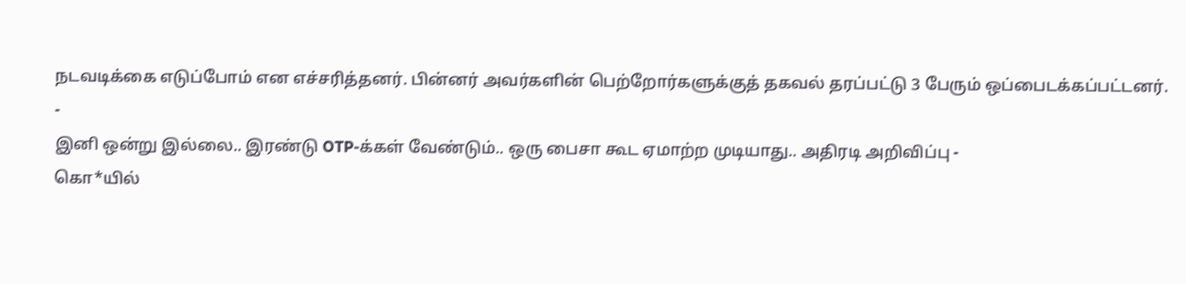நடவடிக்கை எடுப்போம் என எச்சரித்தனர். பின்னர் அவர்களின் பெற்றோர்களுக்குத் தகவல் தரப்பட்டு 3 பேரும் ஒப்பைடக்கப்பட்டனர்.
-
இனி ஒன்று இல்லை.. இரண்டு OTP-க்கள் வேண்டும்.. ஒரு பைசா கூட ஏமாற்ற முடியாது.. அதிரடி அறிவிப்பு -
கொ*யில்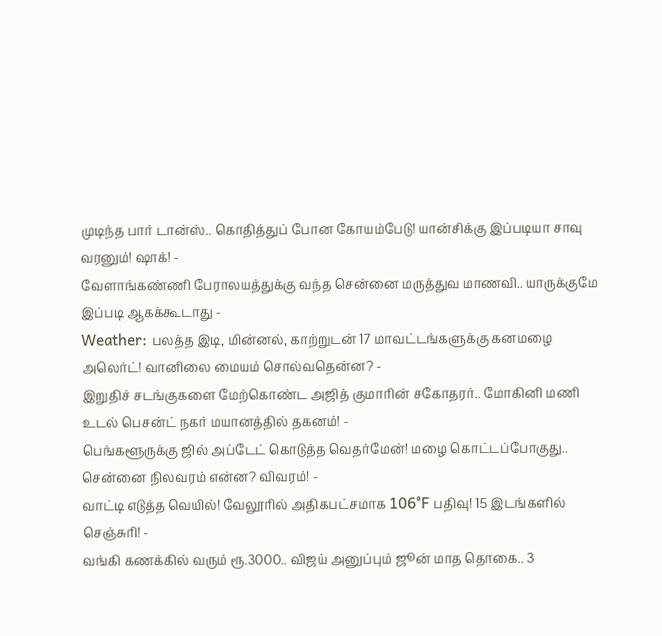முடிந்த பார் டான்ஸ்.. கொதித்துப் போன கோயம்பேடு! யான்சிக்கு இப்படியா சாவு வரனும்! ஷாக்! -
வேளாங்கண்ணி பேராலயத்துக்கு வந்த சென்னை மருத்துவ மாணவி.. யாருக்குமே இப்படி ஆகக்கூடாது -
Weather: பலத்த இடி, மின்னல், காற்றுடன் 17 மாவட்டங்களுக்கு கனமழை அலெர்ட்! வானிலை மையம் சொல்வதென்ன? -
இறுதிச் சடங்குகளை மேற்கொண்ட அஜித் குமாரின் சகோதரர்.. மோகினி மணி உடல் பெசன்ட் நகர் மயானத்தில் தகனம்! -
பெங்களூருக்கு ஜில் அப்டேட் கொடுத்த வெதர்மேன்! மழை கொட்டப்போகுது.. சென்னை நிலவரம் என்ன? விவரம்! -
வாட்டி எடுத்த வெயில்! வேலூரில் அதிகபட்சமாக 106°F பதிவு! 15 இடங்களில் செஞ்சுரி! -
வங்கி கணக்கில் வரும் ரூ.3000.. விஜய் அனுப்பும் ஜூன் மாத தொகை.. 3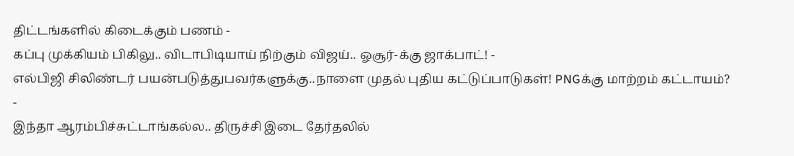திட்டங்களில் கிடைக்கும் பணம் -
கப்பு முக்கியம் பிகிலு.. விடாபிடியாய் நிற்கும் விஜய்.. ஓசூர்-க்கு ஜாக்பாட்! -
எல்பிஜி சிலிண்டர் பயன்படுத்துபவர்களுக்கு..நாளை முதல் புதிய கட்டுப்பாடுகள்! PNGக்கு மாற்றம் கட்டாயம்? -
இந்தா ஆரம்பிச்சுட்டாங்கல்ல.. திருச்சி இடை தேர்தலில்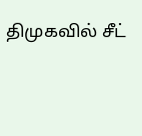திமுகவில் சீட்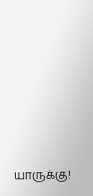யாருக்கு!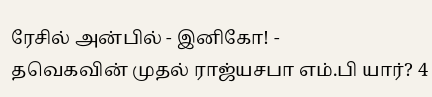ரேசில் அன்பில் - இனிகோ! -
தவெகவின் முதல் ராஜ்யசபா எம்.பி யார்? 4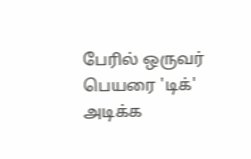பேரில் ஒருவர் பெயரை 'டிக்' அடிக்க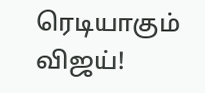ரெடியாகும் விஜய்!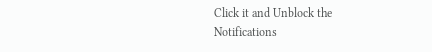Click it and Unblock the Notifications